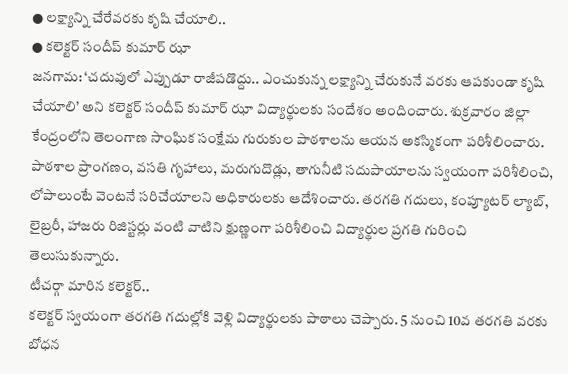● లక్ష్యాన్ని చేరేవరకు కృషి చేయాలి..
● కలెక్టర్ సందీప్ కుమార్ ఝా
జనగామ: ‘చదువులో ఎప్పుడూ రాజీపడొద్దు.. ఎంచుకున్న లక్ష్యాన్ని చేరుకునే వరకు ఆపకుండా కృషి చేయాలి’ అని కలెక్టర్ సందీప్ కుమార్ ఝా విద్యార్థులకు సందేశం అందించారు. శుక్రవారం జిల్లా కేంద్రంలోని తెలంగాణ సాంఘిక సంక్షేమ గురుకుల పాఠశాలను ఆయన అకస్మికంగా పరిశీలించారు. పాఠశాల ప్రాంగణం, వసతి గృహాలు, మరుగుదొడ్లు, తాగునీటి సదుపాయాలను స్వయంగా పరిశీలించి, లోపాలుంటే వెంటనే సరిచేయాలని అధికారులకు ఆదేశించారు. తరగతి గదులు, కంప్యూటర్ ల్యాబ్, లైబ్రరీ, హాజరు రిజిస్టర్లు వంటి వాటిని క్షుణ్ణంగా పరిశీలించి విద్యార్థుల ప్రగతి గురించి తెలుసుకున్నారు.
టీచర్గా మారిన కలెక్టర్..
కలెక్టర్ స్వయంగా తరగతి గదుల్లోకి వెళ్లి విద్యార్థులకు పాఠాలు చెప్పారు. 5 నుంచి 10వ తరగతి వరకు బోధన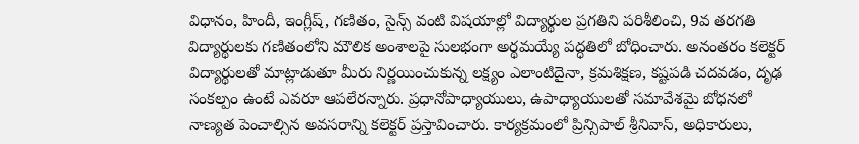విధానం, హిందీ, ఇంగ్లీష్, గణితం, సైన్స్ వంటి విషయాల్లో విద్యార్థుల ప్రగతిని పరిశీలించి, 9వ తరగతి విద్యార్థులకు గణితంలోని మౌలిక అంశాలపై సులభంగా అర్థమయ్యే పద్ధతిలో బోధించారు. అనంతరం కలెక్టర్ విద్యార్థులతో మాట్లాడుతూ మీరు నిర్ణయించుకున్న లక్ష్యం ఎలాంటిదైనా, క్రమశిక్షణ, కష్టపడి చదవడం, దృఢ సంకల్పం ఉంటే ఎవరూ ఆపలేరన్నారు. ప్రధానోపాధ్యాయులు, ఉపాధ్యాయులతో సమావేశమై బోధనలో నాణ్యత పెంచాల్సిన అవసరాన్ని కలెక్టర్ ప్రస్తావించారు. కార్యక్రమంలో ప్రిన్సిపాల్ శ్రీనివాస్, అధికారులు,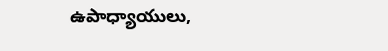ఉపాధ్యాయులు,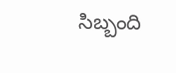సిబ్బంది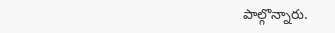పాల్గొన్నారు.